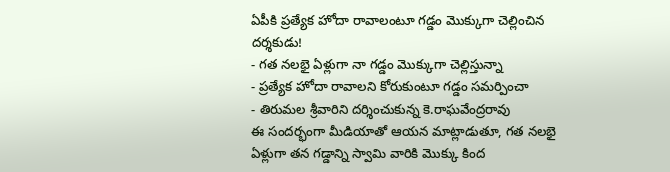ఏపీకి ప్రత్యేక హోదా రావాలంటూ గడ్డం మొక్కుగా చెల్లించిన దర్శకుడు!
- గత నలభై ఏళ్లుగా నా గడ్డం మొక్కుగా చెల్లిస్తున్నా
- ప్రత్యేక హోదా రావాలని కోరుకుంటూ గడ్డం సమర్పించా
- తిరుమల శ్రీవారిని దర్శించుకున్న కె.రాఘవేంద్రరావు
ఈ సందర్భంగా మీడియాతో ఆయన మాట్లాడుతూ, గత నలభై ఏళ్లుగా తన గడ్డాన్ని స్వామి వారికి మొక్కు కింద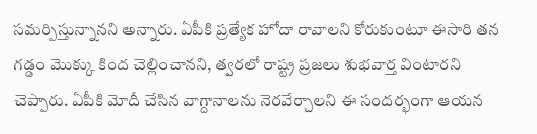సమర్పిస్తున్నానని అన్నారు. ఏపీకి ప్రత్యేక హోదా రావాలని కోరుకుంటూ ఈసారి తన గడ్డం మొక్కు కింద చెల్లించానని, త్వరలో రాష్ట్ర ప్రజలు శుభవార్త వింటారని చెప్పారు. ఏపీకి మోదీ చేసిన వాగ్దానాలను నెరవేర్చాలని ఈ సందర్భంగా ఆయన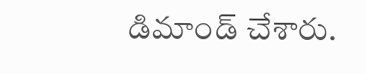డిమాండ్ చేశారు.